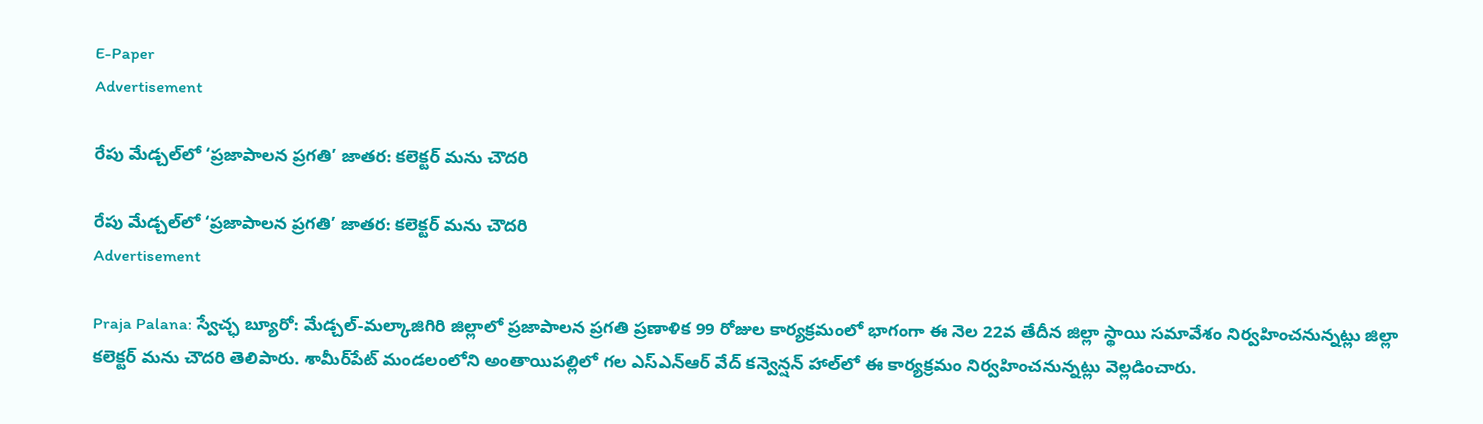E-Paper
Advertisement

రేపు మేడ్చల్‌లో ‘ప్రజాపాలన ప్రగతి’ జాతర: కలెక్టర్ మను చౌదరి

రేపు మేడ్చల్‌లో ‘ప్రజాపాలన ప్రగతి’ జాతర: కలెక్టర్ మను చౌదరి
Advertisement

Praja Palana: స్వేచ్ఛ బ్యూరో: మేడ్చల్-మల్కాజిగిరి జిల్లాలో ప్రజాపాలన ప్రగతి ప్రణాళిక 99 రోజుల కార్యక్రమంలో భాగంగా ఈ నెల 22వ తేదీన జిల్లా స్థాయి సమావేశం నిర్వహించనున్నట్లు జిల్లా కలెక్టర్ మను చౌదరి తెలిపారు. శామీర్‌పేట్ మండలంలోని అంతాయిపల్లిలో గల ఎస్‌ఎన్‌ఆర్ వేద్ కన్వెన్షన్ హాల్‌లో ఈ కార్యక్రమం నిర్వహించనున్నట్లు వెల్లడించారు.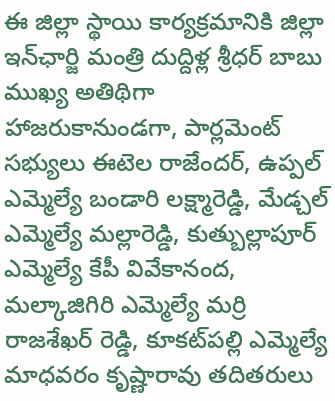ఈ జిల్లా స్థాయి కార్యక్రమానికి జిల్లా ఇన్‌ఛార్జి మంత్రి దుద్దిళ్ల శ్రీధర్ బాబు ముఖ్య అతిథిగా హాజరుకానుండగా, పార్లమెంట్ సభ్యులు ఈటెల రాజేందర్, ఉప్పల్ ఎమ్మెల్యే బండారి లక్ష్మారెడ్డి, మేడ్చల్ ఎమ్మెల్యే మల్లారెడ్డి, కుత్బుల్లాపూర్ ఎమ్మెల్యే కేపీ వివేకానంద, మల్కాజిగిరి ఎమ్మెల్యే మర్రి రాజశేఖర్ రెడ్డి, కూకట్‌పల్లి ఎమ్మెల్యే మాధవరం కృష్ణారావు తదితరులు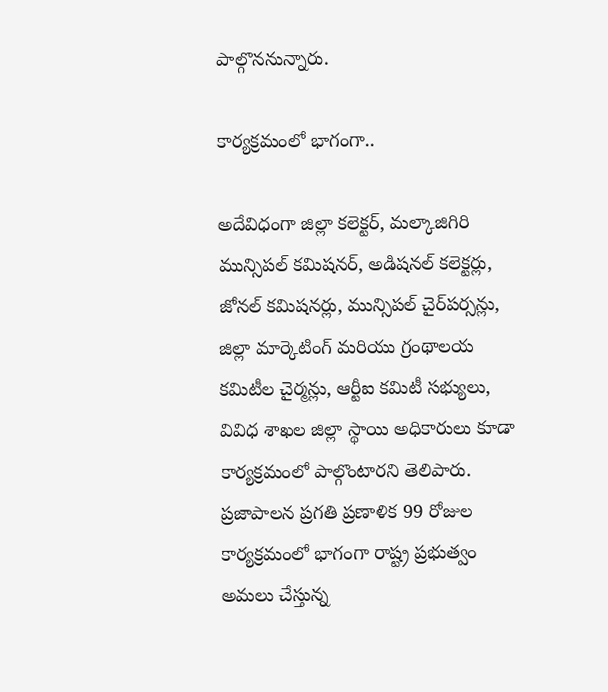పాల్గొననున్నారు.

కార్యక్రమంలో భాగంగా..

అదేవిధంగా జిల్లా కలెక్టర్, మల్కాజిగిరి మున్సిపల్ కమిషనర్, అడిషనల్ కలెక్టర్లు, జోనల్ కమిషనర్లు, మున్సిపల్ చైర్‌పర్సన్లు, జిల్లా మార్కెటింగ్ మరియు గ్రంథాలయ కమిటీల చైర్మన్లు, ఆర్టీఐ కమిటీ సభ్యులు, వివిధ శాఖల జిల్లా స్థాయి అధికారులు కూడా కార్యక్రమంలో పాల్గొంటారని తెలిపారు. ప్రజాపాలన ప్రగతి ప్రణాళిక 99 రోజుల కార్యక్రమంలో భాగంగా రాష్ట్ర ప్రభుత్వం అమలు చేస్తున్న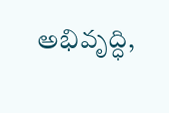అభివృద్ధి,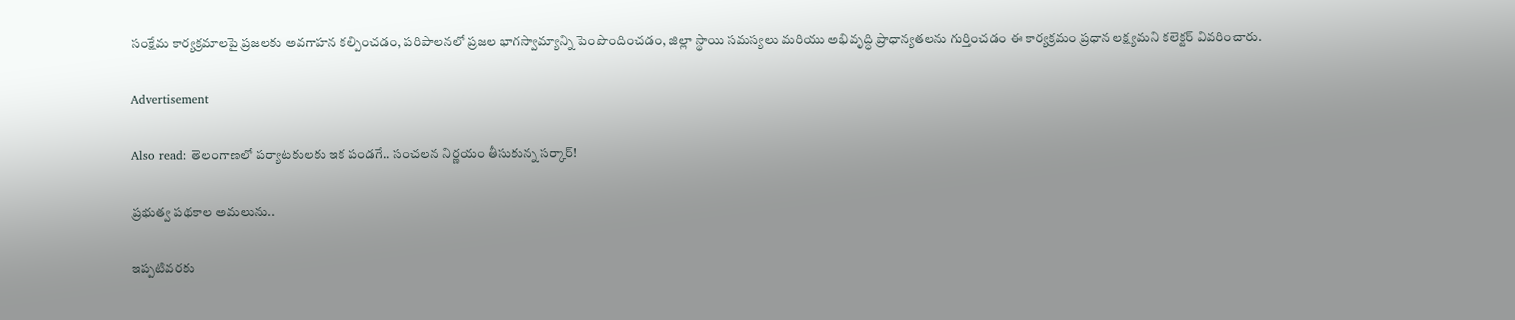సంక్షేమ కార్యక్రమాలపై ప్రజలకు అవగాహన కల్పించడం, పరిపాలనలో ప్రజల భాగస్వామ్యాన్ని పెంపొందించడం, జిల్లా స్థాయి సమస్యలు మరియు అభివృద్ధి ప్రాధాన్యతలను గుర్తించడం ఈ కార్యక్రమం ప్రధాన లక్ష్యమని కలెక్టర్ వివరించారు.

Advertisement

Also read: తెలంగాణలో పర్యాటకులకు ఇక పండగే.. సంచలన నిర్ణయం తీసుకున్న సర్కార్!

ప్రభుత్వ పథకాల అమలును..

ఇప్పటివరకు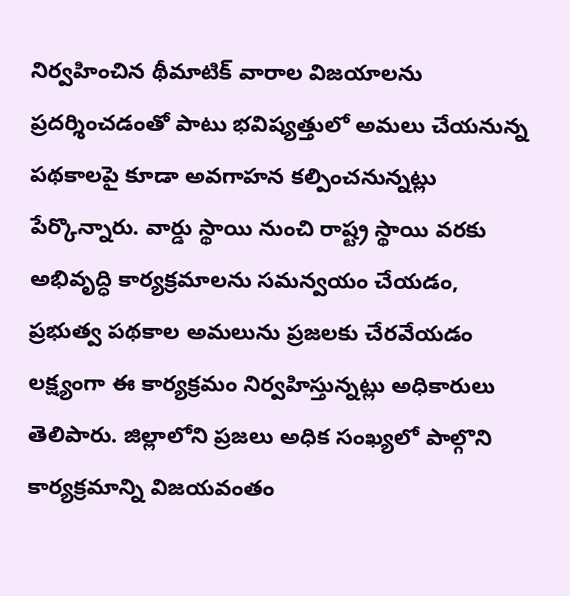నిర్వహించిన థీమాటిక్ వారాల విజయాలను ప్రదర్శించడంతో పాటు భవిష్యత్తులో అమలు చేయనున్న పథకాలపై కూడా అవగాహన కల్పించనున్నట్లు పేర్కొన్నారు. వార్డు స్థాయి నుంచి రాష్ట్ర స్థాయి వరకు అభివృద్ధి కార్యక్రమాలను సమన్వయం చేయడం, ప్రభుత్వ పథకాల అమలును ప్రజలకు చేరవేయడం లక్ష్యంగా ఈ కార్యక్రమం నిర్వహిస్తున్నట్లు అధికారులు తెలిపారు. జిల్లాలోని ప్రజలు అధిక సంఖ్యలో పాల్గొని కార్యక్రమాన్ని విజయవంతం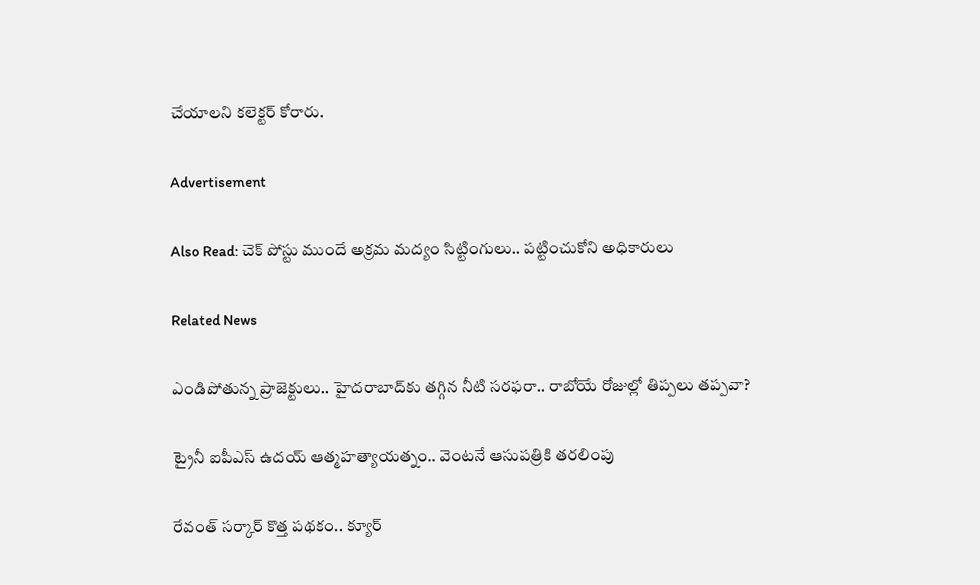చేయాలని కలెక్టర్ కోరారు.

Advertisement

Also Read: చెక్ పోస్టు ముందే అక్రమ మద్యం సిట్టింగులు.. పట్టించుకోని అధికారులు

Related News

ఎండిపోతున్న ప్రాజెక్టులు.. హైదరాబాద్‌కు తగ్గిన నీటి సరఫరా.. రాబోయే రోజుల్లో తిప్పలు తప్పవా?

ట్రైనీ ఐపీఎస్‌ ఉదయ్‌ ఆత్మహత్యాయత్నం.. వెంటనే ఆసుపత్రికి తరలింపు

రేవంత్ సర్కార్ కొత్త పథకం.. క్యూర్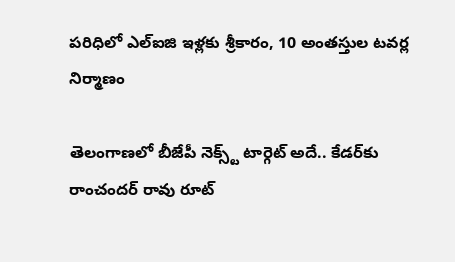పరిధిలో ఎల్ఐజి ఇళ్లకు శ్రీకారం, 10 అంతస్తుల టవర్ల నిర్మాణం

తెలంగాణలో బీజేపీ నెక్స్ట్ టార్గెట్ అదే.. కేడర్‌కు రాంచందర్ రావు రూట్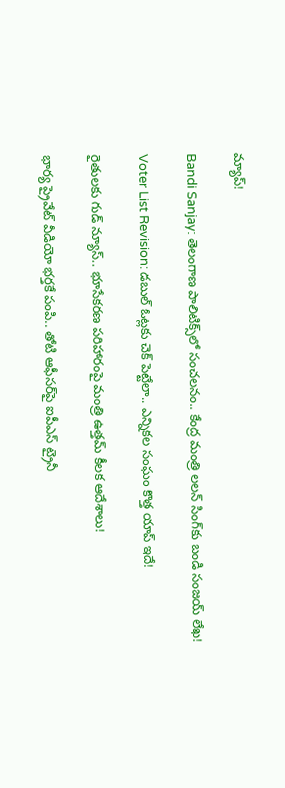మ్యాప్!

Bandi Sanjay: తెలంగాణ పాలిటిక్స్‌లో సంచలనం.. కేంద్ర మంత్రి లలన్ సింగ్‌కు బండి సంజయ్ లేఖ!

Voter List Revision: డబుల్ ఓట్లకు చెక్ పెట్టేలా.. ఎన్నికల సంఘం కొత్త యాప్ ఇదే!

రైతులకు గుడ్ న్యూస్.. భూసేకరణ పరిహారంపై మంత్రి ఉత్తమ్ కీలక ఆదేశాలు!

భార్య ప్రైవేట్ వీడియో భర్తకే పంపి.. తోటి ఆఫీసర్‌పై ఐపీఎస్ ట్రైనీ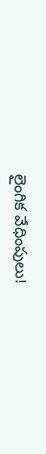లైంగిక వేధింపులు!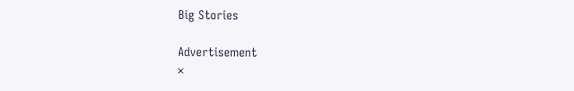Big Stories

Advertisement
×